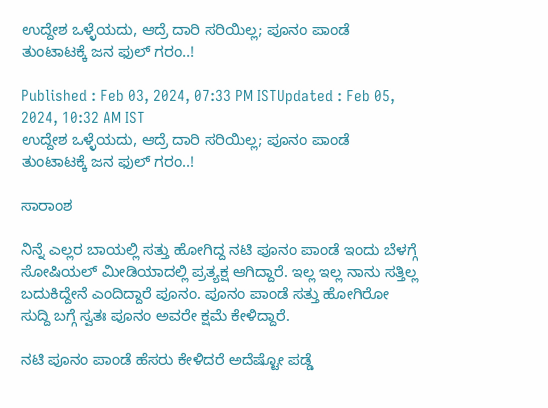ಉದ್ದೇಶ ಒಳ್ಳೆಯದು, ಆದ್ರೆ ದಾರಿ ಸರಿಯಿಲ್ಲ; ಪೂನಂ ಪಾಂಡೆ ತುಂಟಾಟಕ್ಕೆ ಜನ ಫುಲ್ ಗರಂ..!

Published : Feb 03, 2024, 07:33 PM ISTUpdated : Feb 05, 2024, 10:32 AM IST
ಉದ್ದೇಶ ಒಳ್ಳೆಯದು, ಆದ್ರೆ ದಾರಿ ಸರಿಯಿಲ್ಲ; ಪೂನಂ ಪಾಂಡೆ ತುಂಟಾಟಕ್ಕೆ ಜನ ಫುಲ್ ಗರಂ..!

ಸಾರಾಂಶ

ನಿನ್ನೆ ಎಲ್ಲರ ಬಾಯಲ್ಲಿ ಸತ್ತು ಹೋಗಿದ್ದ ನಟಿ ಪೂನಂ ಪಾಂಡೆ ಇಂದು ಬೆಳಗ್ಗೆ ಸೋಷಿಯಲ್ ಮೀಡಿಯಾದಲ್ಲಿ ಪ್ರತ್ಯಕ್ಷ ಆಗಿದ್ದಾರೆ. ಇಲ್ಲ ಇಲ್ಲ ನಾನು ಸತ್ತಿಲ್ಲ ಬದುಕಿದ್ದೇನೆ ಎಂದಿದ್ದಾರೆ ಪೂನಂ. ಪೂನಂ ಪಾಂಡೆ ಸತ್ತು ಹೋಗಿರೋ ಸುದ್ದಿ ಬಗ್ಗೆ ಸ್ವತಃ ಪೂನಂ ಅವರೇ ಕ್ಷಮೆ ಕೇಳಿದ್ದಾರೆ.

ನಟಿ ಪೂನಂ ಪಾಂಡೆ ಹೆಸರು ಕೇಳಿದರೆ ಅದೆಷ್ಟೋ ಪಡ್ಡೆ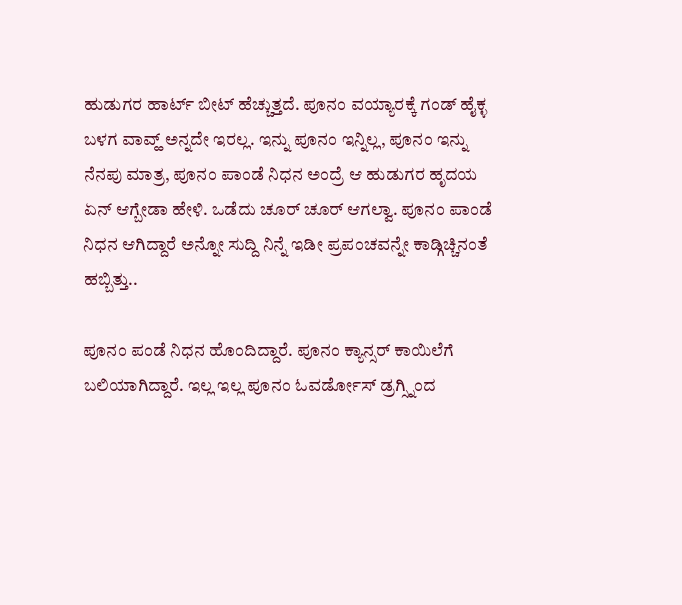ಹುಡುಗರ ಹಾರ್ಟ್ ಬೀಟ್ ಹೆಚ್ಚುತ್ತದೆ. ಪೂನಂ ವಯ್ಯಾರಕ್ಕೆ ಗಂಡ್ ಹೈಕ್ಳ ಬಳಗ ವಾವ್ಹ್ ಅನ್ನದೇ ಇರಲ್ಲ. ಇನ್ನು ಪೂನಂ ಇನ್ನಿಲ್ಲ, ಪೂನಂ ಇನ್ನು ನೆನಪು ಮಾತ್ರ, ಪೂನಂ ಪಾಂಡೆ ನಿಧನ ಅಂದ್ರೆ ಆ ಹುಡುಗರ ಹೃದಯ ಏನ್ ಆಗ್ಬೇಡಾ ಹೇಳಿ. ಒಡೆದು ಚೂರ್ ಚೂರ್ ಆಗಲ್ವಾ. ಪೂನಂ ಪಾಂಡೆ ನಿಧನ ಆಗಿದ್ದಾರೆ ಅನ್ನೋ ಸುದ್ದಿ ನಿನ್ನೆ ಇಡೀ ಪ್ರಪಂಚವನ್ನೇ ಕಾಡ್ಗಿಚ್ಚಿನಂತೆ ಹಬ್ಬಿತ್ತು..

ಪೂನಂ ಪಂಡೆ ನಿಧನ ಹೊಂದಿದ್ದಾರೆ. ಪೂನಂ ಕ್ಯಾನ್ಸರ್ ಕಾಯಿಲೆಗೆ ಬಲಿಯಾಗಿದ್ದಾರೆ. ಇಲ್ಲ ಇಲ್ಲ ಪೂನಂ ಓವರ್ಡೋಸ್ ಡ್ರಗ್ಸ್ನಿಂದ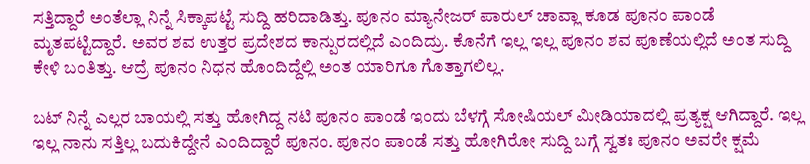ಸತ್ತಿದ್ದಾರೆ ಅಂತೆಲ್ಲಾ ನಿನ್ನೆ ಸಿಕ್ಕಾಪಟ್ಟೆ ಸುದ್ದಿ ಹರಿದಾಡಿತ್ತು. ಪೂನಂ ಮ್ಯಾನೇಜರ್ ಪಾರುಲ್ ಚಾವ್ಲಾ ಕೂಡ ಪೂನಂ ಪಾಂಡೆ ಮೃತಪಟ್ಟಿದ್ದಾರೆ. ಅವರ ಶವ ಉತ್ತರ ಪ್ರದೇಶದ ಕಾನ್ಪುರದಲ್ಲಿದೆ ಎಂದಿದ್ರು. ಕೊನೆಗೆ ಇಲ್ಲ ಇಲ್ಲ ಪೂನಂ ಶವ ಪೂಣೆಯಲ್ಲಿದೆ ಅಂತ ಸುದ್ದಿ ಕೇಳಿ ಬಂತಿತ್ತು. ಆದ್ರೆ ಪೂನಂ ನಿಧನ ಹೊಂದಿದ್ದೆಲ್ಲಿ ಅಂತ ಯಾರಿಗೂ ಗೊತ್ತಾಗಲಿಲ್ಲ.

ಬಟ್ ನಿನ್ನೆ ಎಲ್ಲರ ಬಾಯಲ್ಲಿ ಸತ್ತು ಹೋಗಿದ್ದ ನಟಿ ಪೂನಂ ಪಾಂಡೆ ಇಂದು ಬೆಳಗ್ಗೆ ಸೋಷಿಯಲ್ ಮೀಡಿಯಾದಲ್ಲಿ ಪ್ರತ್ಯಕ್ಷ ಆಗಿದ್ದಾರೆ. ಇಲ್ಲ ಇಲ್ಲ ನಾನು ಸತ್ತಿಲ್ಲ ಬದುಕಿದ್ದೇನೆ ಎಂದಿದ್ದಾರೆ ಪೂನಂ. ಪೂನಂ ಪಾಂಡೆ ಸತ್ತು ಹೋಗಿರೋ ಸುದ್ದಿ ಬಗ್ಗೆ ಸ್ವತಃ ಪೂನಂ ಅವರೇ ಕ್ಷಮೆ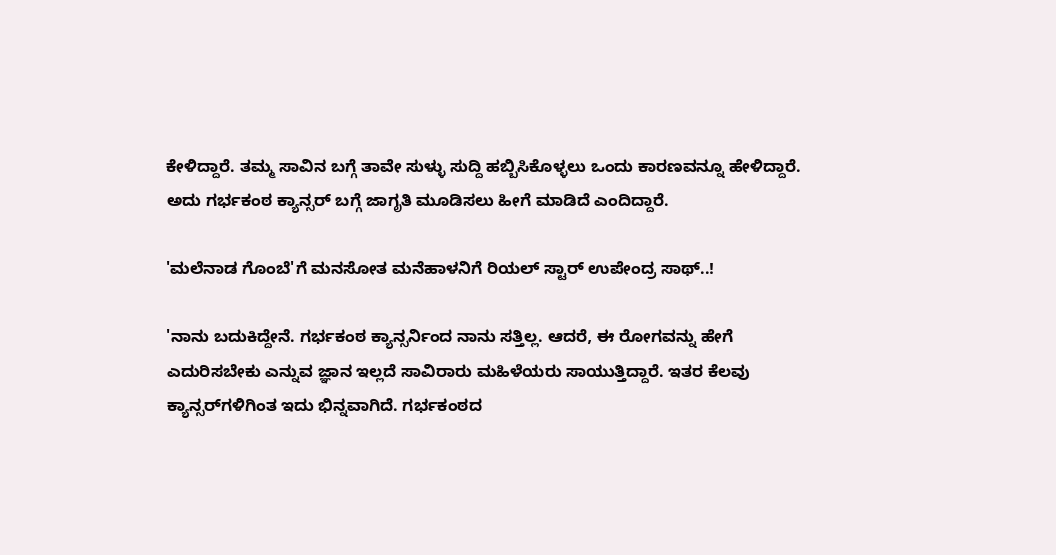ಕೇಳಿದ್ದಾರೆ. ತಮ್ಮ ಸಾವಿನ ಬಗ್ಗೆ ತಾವೇ ಸುಳ್ಳು ಸುದ್ದಿ ಹಬ್ಬಿಸಿಕೊಳ್ಳಲು ಒಂದು ಕಾರಣವನ್ನೂ ಹೇಳಿದ್ದಾರೆ.  ಅದು ಗರ್ಭಕಂಠ ಕ್ಯಾನ್ಸರ್ ಬಗ್ಗೆ ಜಾಗೃತಿ ಮೂಡಿಸಲು ಹೀಗೆ ಮಾಡಿದೆ ಎಂದಿದ್ದಾರೆ.

'ಮಲೆನಾಡ ಗೊಂಬೆ'ಗೆ ಮನಸೋತ ಮನೆಹಾಳನಿಗೆ ರಿಯಲ್ ಸ್ಟಾರ್ ಉಪೇಂದ್ರ ಸಾಥ್..!

'ನಾನು ಬದುಕಿದ್ದೇನೆ. ಗರ್ಭಕಂಠ ಕ್ಯಾನ್ಸರ್ನಿಂದ ನಾನು ಸತ್ತಿಲ್ಲ. ಆದರೆ, ಈ ರೋಗವನ್ನು ಹೇಗೆ ಎದುರಿಸಬೇಕು ಎನ್ನುವ ಜ್ಞಾನ ಇಲ್ಲದೆ ಸಾವಿರಾರು ಮಹಿಳೆಯರು ಸಾಯುತ್ತಿದ್ದಾರೆ. ಇತರ ಕೆಲವು ಕ್ಯಾನ್ಸರ್‌ಗಳಿಗಿಂತ ಇದು ಭಿನ್ನವಾಗಿದೆ. ಗರ್ಭಕಂಠದ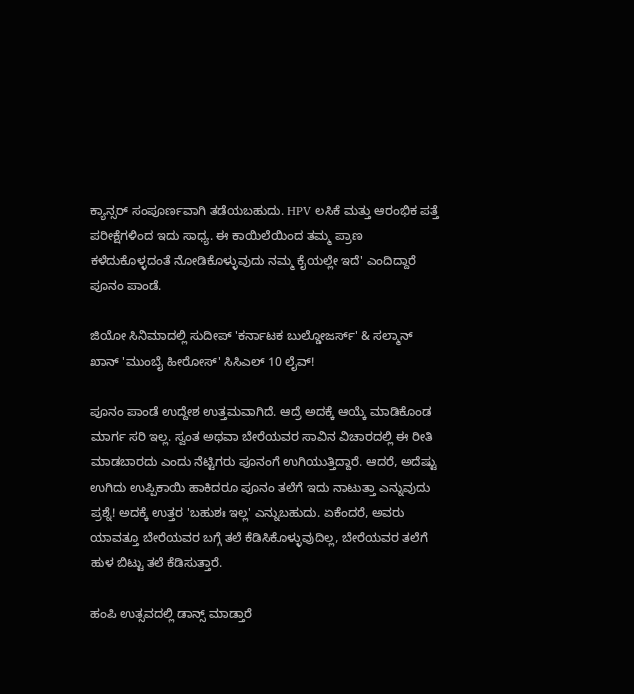ಕ್ಯಾನ್ಸರ್ ಸಂಪೂರ್ಣವಾಗಿ ತಡೆಯಬಹುದು. HPV ಲಸಿಕೆ ಮತ್ತು ಆರಂಭಿಕ ಪತ್ತೆ ಪರೀಕ್ಷೆಗಳಿಂದ ಇದು ಸಾಧ್ಯ. ಈ ಕಾಯಿಲೆಯಿಂದ ತಮ್ಮ ಪ್ರಾಣ ಕಳೆದುಕೊಳ್ಳದಂತೆ ನೋಡಿಕೊಳ್ಳುವುದು ನಮ್ಮ ಕೈಯಲ್ಲೇ ಇದೆ' ಎಂದಿದ್ದಾರೆ ಪೂನಂ ಪಾಂಡೆ.

ಜಿಯೋ ಸಿನಿಮಾದಲ್ಲಿ ಸುದೀಪ್ 'ಕರ್ನಾಟಕ ಬುಲ್ಡೋಜರ್ಸ್' & ಸಲ್ಮಾನ್ ಖಾನ್ 'ಮುಂಬೈ ಹೀರೋಸ್' ಸಿಸಿಎಲ್‌ 10 ಲೈವ್!

ಪೂನಂ ಪಾಂಡೆ ಉದ್ದೇಶ ಉತ್ತಮವಾಗಿದೆ. ಆದ್ರೆ ಅದಕ್ಕೆ ಆಯ್ಕೆ ಮಾಡಿಕೊಂಡ ಮಾರ್ಗ ಸರಿ ಇಲ್ಲ. ಸ್ವಂತ ಅಥವಾ ಬೇರೆಯವರ ಸಾವಿನ ವಿಚಾರದಲ್ಲಿ ಈ ರೀತಿ ಮಾಡಬಾರದು ಎಂದು ನೆಟ್ಟಿಗರು ಪೂನಂಗೆ ಉಗಿಯುತ್ತಿದ್ದಾರೆ. ಆದರೆ, ಅದೆಷ್ಟು ಉಗಿದು ಉಪ್ಪಿಕಾಯಿ ಹಾಕಿದರೂ ಪೂನಂ ತಲೆಗೆ ಇದು ನಾಟುತ್ತಾ ಎನ್ನುವುದು ಪ್ರಶ್ನೆ! ಅದಕ್ಕೆ ಉತ್ತರ 'ಬಹುಶಃ ಇಲ್ಲ' ಎನ್ನುಬಹುದು. ಏಕೆಂದರೆ, ಅವರು ಯಾವತ್ತೂ ಬೇರೆಯವರ ಬಗ್ಗೆ ತಲೆ ಕೆಡಿಸಿಕೊಳ್ಳುವುದಿಲ್ಲ, ಬೇರೆಯವರ ತಲೆಗೆ ಹುಳ ಬಿಟ್ಟು ತಲೆ ಕೆಡಿಸುತ್ತಾರೆ.

ಹಂಪಿ ಉತ್ಸವದಲ್ಲಿ ಡಾನ್ಸ್ ಮಾಡ್ತಾರೆ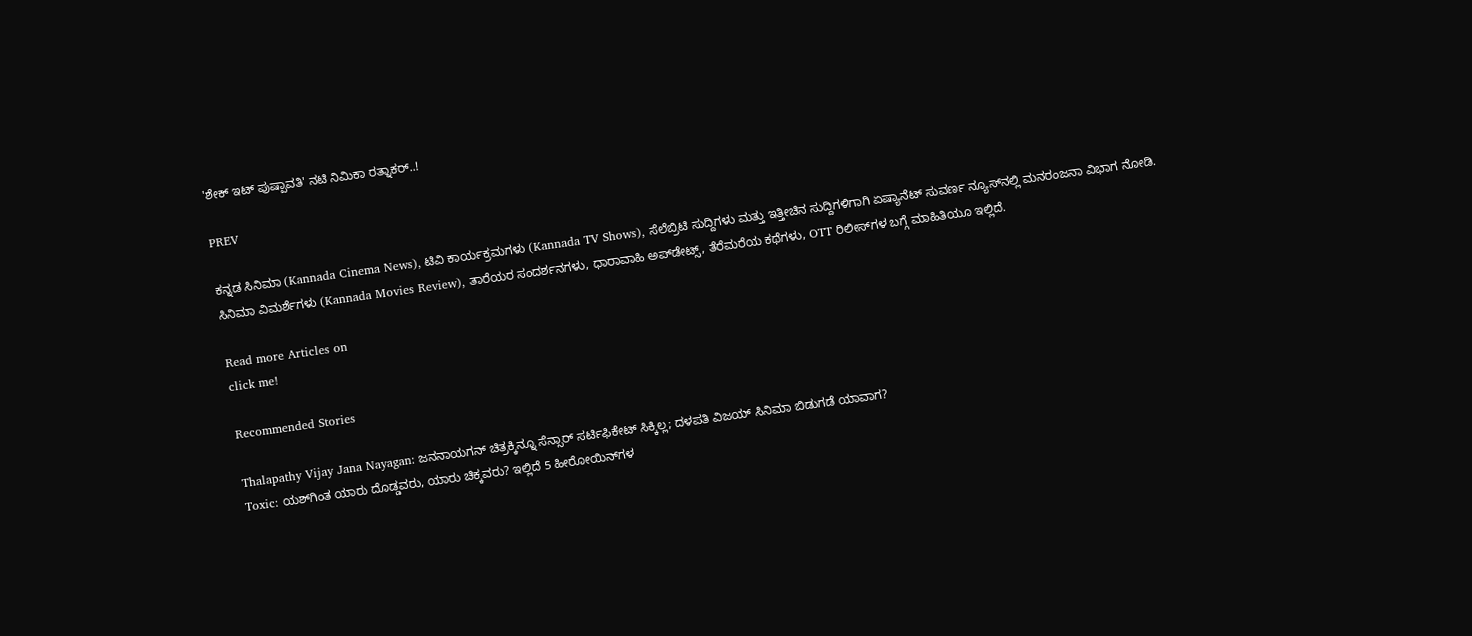'ಶೇಕ್ ಇಟ್ ಪುಷ್ಪಾವತಿ' ನಟಿ ನಿಮಿಕಾ ರತ್ನಾಕರ್..!

PREV

ಕನ್ನಡ ಸಿನಿಮಾ (Kannada Cinema News), ಟಿವಿ ಕಾರ್ಯಕ್ರಮಗಳು (Kannada TV Shows), ಸೆಲೆಬ್ರಿಟಿ ಸುದ್ದಿಗಳು ಮತ್ತು ಇತ್ತೀಚಿನ ಸುದ್ದಿಗಳಿಗಾಗಿ ಏಷ್ಯಾನೆಟ್ ಸುವರ್ಣ ನ್ಯೂಸ್‌ನಲ್ಲಿ ಮನರಂಜನಾ ವಿಭಾಗ ನೋಡಿ. ಸಿನಿಮಾ ವಿಮರ್ಶೆಗಳು (Kannada Movies Review), ತಾರೆಯರ ಸಂದರ್ಶನಗಳು, ಧಾರಾವಾಹಿ ಅಪ್‌ಡೇಟ್ಸ್‌, ತೆರೆಮರೆಯ ಕಥೆಗಳು, OTT ರಿಲೀಸ್‌ಗಳ ಬಗ್ಗೆ ಮಾಹಿತಿಯೂ ಇಲ್ಲಿದೆ.

Read more Articles on
click me!

Recommended Stories

Thalapathy Vijay Jana Nayagan: ಜನನಾಯಗನ್ ಚಿತ್ರಕ್ಕಿನ್ನೂ ಸೆನ್ಸಾರ್ ಸರ್ಟಿಫಿಕೇಟ್‌ ಸಿಕ್ಕಿಲ್ಲ; ದಳಪತಿ ವಿಜಯ್ ಸಿನಿಮಾ ಬಿಡುಗಡೆ ಯಾವಾಗ?
Toxic: ಯಶ್‌ಗಿಂತ ಯಾರು ದೊಡ್ಡವರು, ಯಾರು ಚಿಕ್ಕವರು? ಇಲ್ಲಿದೆ 5 ಹೀರೋಯಿನ್‌ಗಳ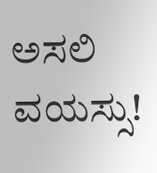ಅಸಲಿ ವಯಸ್ಸು!